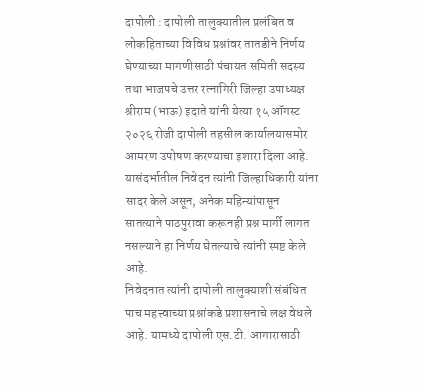दापोली : दापोली तालुक्यातील प्रलंबित व लोकहिताच्या विविध प्रश्नांवर तातडीने निर्णय घेण्याच्या मागणीसाठी पंचायत समिती सदस्य तथा भाजपचे उत्तर रत्नागिरी जिल्हा उपाध्यक्ष श्रीराम (भाऊ) इदाते यांनी येत्या १५ ऑगस्ट २०२६ रोजी दापोली तहसील कार्यालयासमोर आमरण उपोषण करण्याचा इशारा दिला आहे. यासंदर्भातील निवेदन त्यांनी जिल्हाधिकारी यांना सादर केले असून, अनेक महिन्यांपासून सातत्याने पाठपुरावा करूनही प्रश्न मार्गी लागत नसल्याने हा निर्णय घेतल्याचे त्यांनी स्पष्ट केले आहे.
निवेदनात त्यांनी दापोली तालुक्याशी संबंधित पाच महत्त्वाच्या प्रश्नांकडे प्रशासनाचे लक्ष वेधले आहे. यामध्ये दापोली एस.टी. आगारासाठी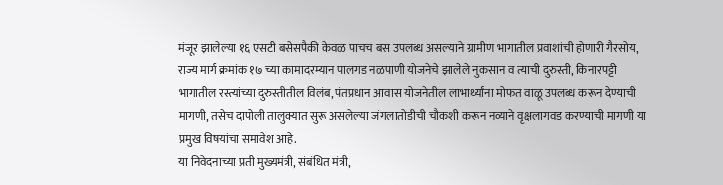मंजूर झालेल्या १६ एसटी बसेसपैकी केवळ पाचच बस उपलब्ध असल्याने ग्रामीण भागातील प्रवाशांची होणारी गैरसोय, राज्य मार्ग क्रमांक १७ च्या कामादरम्यान पालगड नळपाणी योजनेचे झालेले नुकसान व त्याची दुरुस्ती, किनारपट्टी भागातील रस्त्यांच्या दुरुस्तीतील विलंब, पंतप्रधान आवास योजनेतील लाभार्थ्यांना मोफत वाळू उपलब्ध करून देण्याची मागणी, तसेच दापोली तालुक्यात सुरू असलेल्या जंगलातोडीची चौकशी करून नव्याने वृक्षलागवड करण्याची मागणी या प्रमुख विषयांचा समावेश आहे.
या निवेदनाच्या प्रती मुख्यमंत्री, संबंधित मंत्री,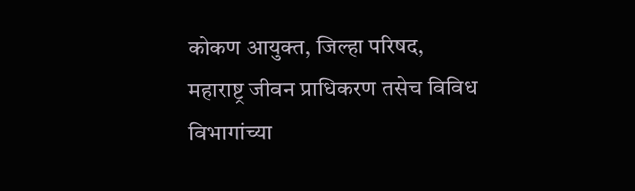कोकण आयुक्त, जिल्हा परिषद, महाराष्ट्र जीवन प्राधिकरण तसेच विविध विभागांच्या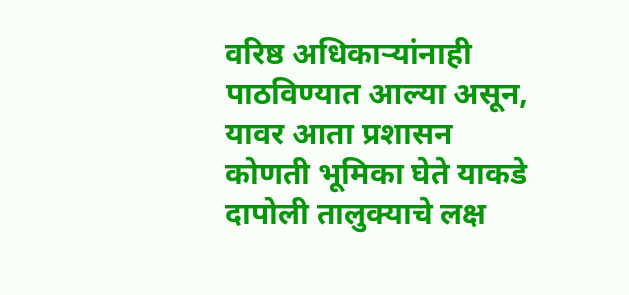वरिष्ठ अधिकाऱ्यांनाही पाठविण्यात आल्या असून, यावर आता प्रशासन कोणती भूमिका घेते याकडे दापोली तालुक्याचे लक्ष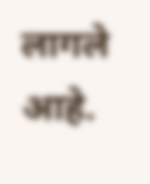लागले आहे.